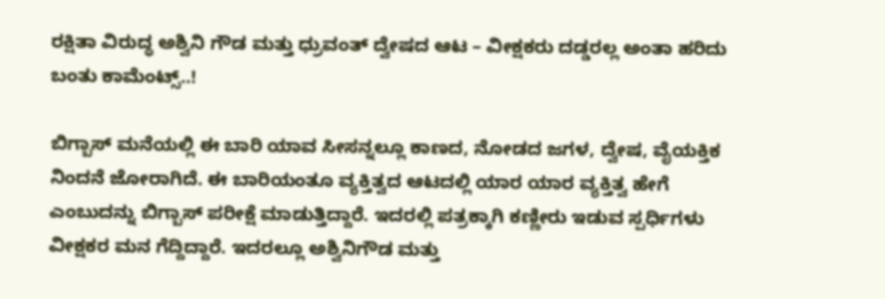ರಕ್ಷಿತಾ ವಿರುದ್ಧ ಅಶ್ವಿನಿ ಗೌಡ ಮತ್ತು ಧ್ರುವಂತ್ ದ್ವೇಷದ ಆಟ – ವೀಕ್ಷಕರು ದಡ್ಡರಲ್ಲ ಅಂತಾ ಹರಿದು ಬಂತು ಕಾಮೆಂಟ್ಸ್..!

ಬಿಗ್ಬಾಸ್ ಮನೆಯಲ್ಲಿ ಈ ಬಾರಿ ಯಾವ ಸೀಸನ್ನಲ್ಲೂ ಕಾಣದ, ನೋಡದ ಜಗಳ, ದ್ವೇಷ, ವೈಯಕ್ತಿಕ ನಿಂದನೆ ಜೋರಾಗಿದೆ. ಈ ಬಾರಿಯಂತೂ ವ್ಯಕ್ತಿತ್ವದ ಆಟದಲ್ಲಿ ಯಾರ ಯಾರ ವ್ಯಕ್ತಿತ್ವ ಹೇಗೆ ಎಂಬುದನ್ನು ಬಿಗ್ಬಾಸ್ ಪರೀಕ್ಷೆ ಮಾಡುತ್ತಿದ್ದಾರೆ. ಇದರಲ್ಲಿ ಪತ್ರಕ್ಕಾಗಿ ಕಣ್ಣೀರು ಇಡುವ ಸ್ಪರ್ಧಿಗಳು ವೀಕ್ಷಕರ ಮನ ಗೆದ್ದಿದ್ದಾರೆ. ಇದರಲ್ಲೂ ಅಶ್ವಿನಿಗೌಡ ಮತ್ತು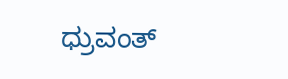ಧ್ರುವಂತ್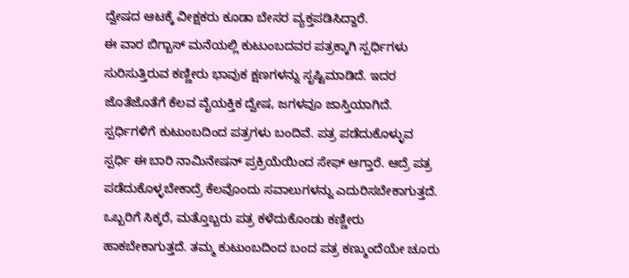ದ್ವೇಷದ ಆಟಕ್ಕೆ ವೀಕ್ಷಕರು ಕೂಡಾ ಬೇಸರ ವ್ಯಕ್ತಪಡಿಸಿದ್ದಾರೆ.
ಈ ವಾರ ಬಿಗ್ಬಾಸ್ ಮನೆಯಲ್ಲಿ ಕುಟುಂಬದವರ ಪತ್ರಕ್ಕಾಗಿ ಸ್ಪರ್ಧಿಗಳು ಸುರಿಸುತ್ತಿರುವ ಕಣ್ಣೀರು ಭಾವುಕ ಕ್ಷಣಗಳನ್ನು ಸೃಷ್ಟಿಮಾಡಿದೆ. ಇದರ ಜೊತೆಜೊತೆಗೆ ಕೆಲವ ವೈಯಕ್ತಿಕ ದ್ವೇಷ, ಜಗಳವೂ ಜಾಸ್ತಿಯಾಗಿದೆ. ಸ್ಪರ್ಧಿಗಳಿಗೆ ಕುಟುಂಬದಿಂದ ಪತ್ರಗಳು ಬಂದಿವೆ. ಪತ್ರ ಪಡೆದುಕೊಳ್ಳುವ ಸ್ಪರ್ಧಿ ಈ ಬಾರಿ ನಾಮಿನೇಷನ್ ಪ್ರಕ್ರಿಯೆಯಿಂದ ಸೇಫ್ ಆಗ್ತಾರೆ. ಆದ್ರೆ ಪತ್ರ ಪಡೆದುಕೊಳ್ಳಬೇಕಾದ್ರೆ ಕೆಲವೊಂದು ಸವಾಲುಗಳನ್ನು ಎದುರಿಸಬೇಕಾಗುತ್ತದೆ. ಒಬ್ಬರಿಗೆ ಸಿಕ್ಕರೆ, ಮತ್ತೊಬ್ಬರು ಪತ್ರ ಕಳೆದುಕೊಂಡು ಕಣ್ಣೀರು ಹಾಕಬೇಕಾಗುತ್ತದೆ. ತಮ್ಮ ಕುಟುಂಬದಿಂದ ಬಂದ ಪತ್ರ ಕಣ್ಮುಂದೆಯೇ ಚೂರು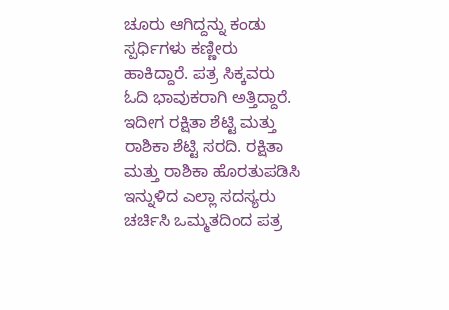ಚೂರು ಆಗಿದ್ದನ್ನು ಕಂಡು ಸ್ಪರ್ಧಿಗಳು ಕಣ್ಣೀರು ಹಾಕಿದ್ದಾರೆ. ಪತ್ರ ಸಿಕ್ಕವರು ಓದಿ ಭಾವುಕರಾಗಿ ಅತ್ತಿದ್ದಾರೆ. ಇದೀಗ ರಕ್ಷಿತಾ ಶೆಟ್ಟಿ ಮತ್ತು ರಾಶಿಕಾ ಶೆಟ್ಟಿ ಸರದಿ. ರಕ್ಷಿತಾ ಮತ್ತು ರಾಶಿಕಾ ಹೊರತುಪಡಿಸಿ ಇನ್ನುಳಿದ ಎಲ್ಲಾ ಸದಸ್ಯರು ಚರ್ಚಿಸಿ ಒಮ್ಮತದಿಂದ ಪತ್ರ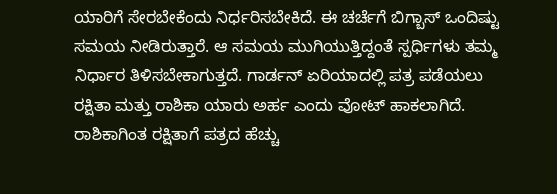ಯಾರಿಗೆ ಸೇರಬೇಕೆಂದು ನಿರ್ಧರಿಸಬೇಕಿದೆ. ಈ ಚರ್ಚೆಗೆ ಬಿಗ್ಬಾಸ್ ಒಂದಿಷ್ಟು ಸಮಯ ನೀಡಿರುತ್ತಾರೆ. ಆ ಸಮಯ ಮುಗಿಯುತ್ತಿದ್ದಂತೆ ಸ್ಪರ್ಧಿಗಳು ತಮ್ಮ ನಿರ್ಧಾರ ತಿಳಿಸಬೇಕಾಗುತ್ತದೆ. ಗಾರ್ಡನ್ ಏರಿಯಾದಲ್ಲಿ ಪತ್ರ ಪಡೆಯಲು ರಕ್ಷಿತಾ ಮತ್ತು ರಾಶಿಕಾ ಯಾರು ಅರ್ಹ ಎಂದು ವೋಟ್ ಹಾಕಲಾಗಿದೆ. ರಾಶಿಕಾಗಿಂತ ರಕ್ಷಿತಾಗೆ ಪತ್ರದ ಹೆಚ್ಚು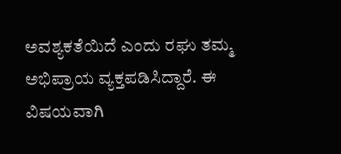ಅವಶ್ಯಕತೆಯಿದೆ ಎಂದು ರಘು ತಮ್ಮ ಅಭಿಪ್ರಾಯ ವ್ಯಕ್ತಪಡಿಸಿದ್ದಾರೆ. ಈ ವಿಷಯವಾಗಿ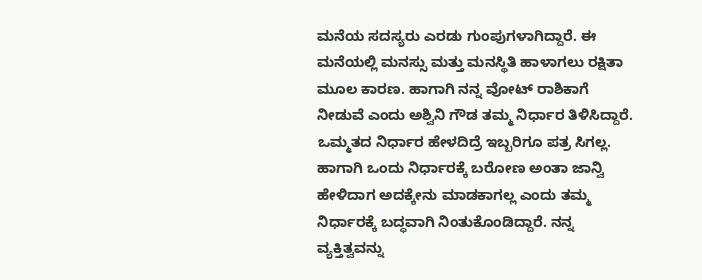ಮನೆಯ ಸದಸ್ಯರು ಎರಡು ಗುಂಪುಗಳಾಗಿದ್ದಾರೆ. ಈ ಮನೆಯಲ್ಲಿ ಮನಸ್ಸು ಮತ್ತು ಮನಸ್ಥಿತಿ ಹಾಳಾಗಲು ರಕ್ಷಿತಾ ಮೂಲ ಕಾರಣ. ಹಾಗಾಗಿ ನನ್ನ ವೋಟ್ ರಾಶಿಕಾಗೆ ನೀಡುವೆ ಎಂದು ಅಶ್ವಿನಿ ಗೌಡ ತಮ್ಮ ನಿರ್ಧಾರ ತಿಳಿಸಿದ್ದಾರೆ. ಒಮ್ಮತದ ನಿರ್ಧಾರ ಹೇಳದಿದ್ರೆ ಇಬ್ಬರಿಗೂ ಪತ್ರ ಸಿಗಲ್ಲ. ಹಾಗಾಗಿ ಒಂದು ನಿರ್ಧಾರಕ್ಕೆ ಬರೋಣ ಅಂತಾ ಜಾನ್ವಿ ಹೇಳಿದಾಗ ಅದಕ್ಕೇನು ಮಾಡಕಾಗಲ್ಲ ಎಂದು ತಮ್ಮ ನಿರ್ಧಾರಕ್ಕೆ ಬದ್ಧವಾಗಿ ನಿಂತುಕೊಂಡಿದ್ದಾರೆ. ನನ್ನ ವ್ಯಕ್ತಿತ್ವವನ್ನು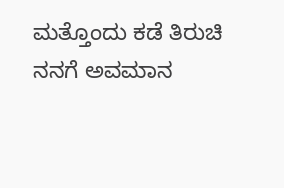ಮತ್ತೊಂದು ಕಡೆ ತಿರುಚಿ ನನಗೆ ಅವಮಾನ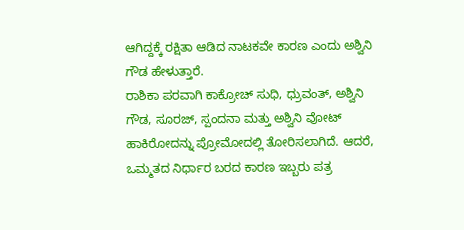ಆಗಿದ್ದಕ್ಕೆ ರಕ್ಷಿತಾ ಆಡಿದ ನಾಟಕವೇ ಕಾರಣ ಎಂದು ಅಶ್ವಿನಿ ಗೌಡ ಹೇಳುತ್ತಾರೆ.
ರಾಶಿಕಾ ಪರವಾಗಿ ಕಾಕ್ರೋಚ್ ಸುಧಿ, ಧ್ರುವಂತ್, ಅಶ್ವಿನಿ ಗೌಡ, ಸೂರಜ್, ಸ್ಪಂದನಾ ಮತ್ತು ಅಶ್ವಿನಿ ವೋಟ್ ಹಾಕಿರೋದನ್ನು ಪ್ರೋಮೋದಲ್ಲಿ ತೋರಿಸಲಾಗಿದೆ. ಆದರೆ, ಒಮ್ಮತದ ನಿರ್ಧಾರ ಬರದ ಕಾರಣ ಇಬ್ಬರು ಪತ್ರ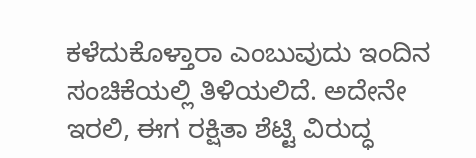ಕಳೆದುಕೊಳ್ತಾರಾ ಎಂಬುವುದು ಇಂದಿನ ಸಂಚಿಕೆಯಲ್ಲಿ ತಿಳಿಯಲಿದೆ. ಅದೇನೇ ಇರಲಿ, ಈಗ ರಕ್ಷಿತಾ ಶೆಟ್ಟಿ ವಿರುದ್ಧ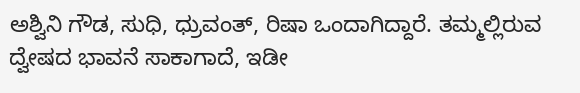ಅಶ್ವಿನಿ ಗೌಡ, ಸುಧಿ, ಧ್ರುವಂತ್, ರಿಷಾ ಒಂದಾಗಿದ್ದಾರೆ. ತಮ್ಮಲ್ಲಿರುವ ದ್ವೇಷದ ಭಾವನೆ ಸಾಕಾಗಾದೆ, ಇಡೀ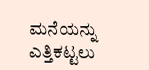ಮನೆಯನ್ನು ಎತ್ತಿಕಟ್ಟಲು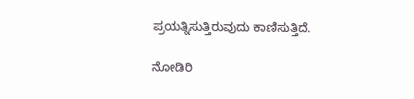ಪ್ರಯತ್ನಿಸುತ್ತಿರುವುದು ಕಾಣಿಸುತ್ತಿದೆ.

ನೋಡಿರಿ